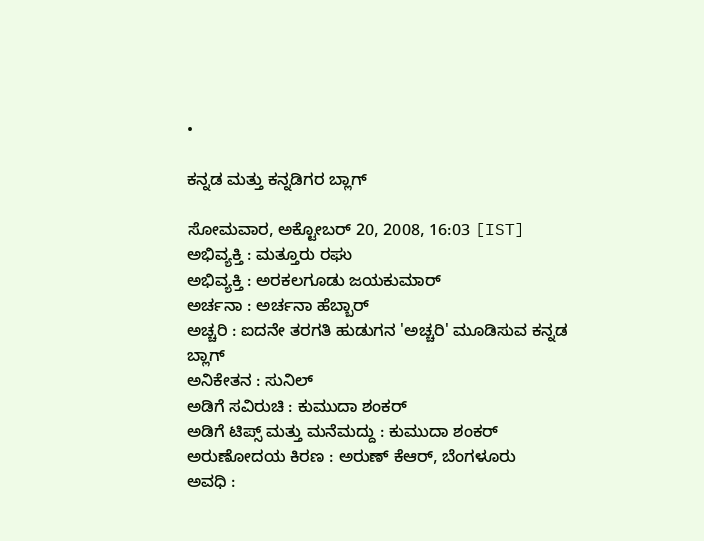•

ಕನ್ನಡ ಮತ್ತು ಕನ್ನಡಿಗರ ಬ್ಲಾಗ್

ಸೋಮವಾರ, ಅಕ್ಟೋಬರ್ 20, 2008, 16:03 [IST]
ಅಭಿವ್ಯಕ್ತಿ : ಮತ್ತೂರು ರಘು
ಅಭಿವ್ಯಕ್ತಿ : ಅರಕಲಗೂಡು ಜಯಕುಮಾರ್
ಅರ್ಚನಾ : ಅರ್ಚನಾ ಹೆಬ್ಬಾರ್
ಅಚ್ಚರಿ : ಐದನೇ ತರಗತಿ ಹುಡುಗನ 'ಅಚ್ಚರಿ' ಮೂಡಿಸುವ ಕನ್ನಡ ಬ್ಲಾಗ್
ಅನಿಕೇತನ : ಸುನಿಲ್
ಅಡಿಗೆ ಸವಿರುಚಿ : ಕುಮುದಾ ಶಂಕರ್
ಅಡಿಗೆ ಟಿಪ್ಸ್ ಮತ್ತು ಮನೆಮದ್ದು : ಕುಮುದಾ ಶಂಕರ್
ಅರುಣೋದಯ ಕಿರಣ : ಅರುಣ್ ಕೆಆರ್, ಬೆಂಗಳೂರು
ಅವಧಿ :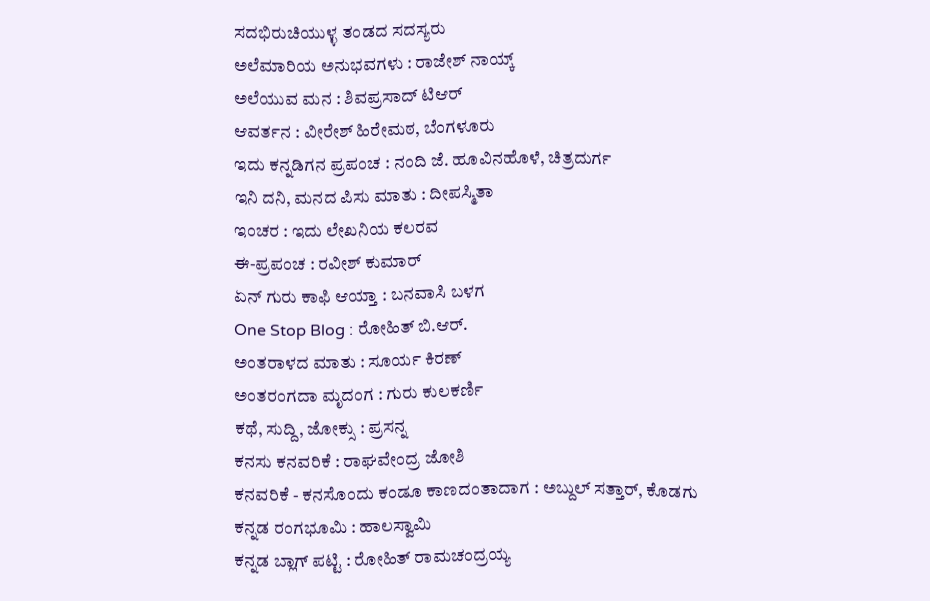ಸದಭಿರುಚಿಯುಳ್ಳ ತಂಡದ ಸದಸ್ಯರು
ಅಲೆಮಾರಿಯ ಅನುಭವಗಳು : ರಾಜೇಶ್ ನಾಯ್ಕ್
ಅಲೆಯುವ ಮನ : ಶಿವಪ್ರಸಾದ್ ಟಿಆರ್
ಆವರ್ತನ : ವೀರೇಶ್ ಹಿರೇಮಠ, ಬೆಂಗಳೂರು
ಇದು ಕನ್ನಡಿಗನ ಪ್ರಪಂಚ : ನಂದಿ ಜೆ. ಹೂವಿನಹೊಳೆ, ಚಿತ್ರದುರ್ಗ
ಇನಿ ದನಿ, ಮನದ ಪಿಸು ಮಾತು : ದೀಪಸ್ಮಿತಾ
ಇಂಚರ : ಇದು ಲೇಖನಿಯ ಕಲರವ
ಈ-ಪ್ರಪಂಚ : ರವೀಶ್ ಕುಮಾರ್
ಏನ್ ಗುರು ಕಾಫಿ ಆಯ್ತಾ : ಬನವಾಸಿ ಬಳಗ
One Stop Blog : ರೋಹಿತ್ ಬಿ.ಆರ್.
ಅಂತರಾಳದ ಮಾತು : ಸೂರ್ಯ ಕಿರಣ್
ಅಂತರಂಗದಾ ಮೃದಂಗ : ಗುರು ಕುಲಕರ್ಣಿ
ಕಥೆ, ಸುದ್ದಿ, ಜೋಕ್ಸು : ಪ್ರಸನ್ನ
ಕನಸು ಕನವರಿಕೆ : ರಾಘವೇಂದ್ರ ಜೋಶಿ
ಕನವರಿಕೆ - ಕನಸೊಂದು ಕಂಡೂ ಕಾಣದಂತಾದಾಗ : ಅಬ್ದುಲ್ ಸತ್ತಾರ್, ಕೊಡಗು
ಕನ್ನಡ ರಂಗಭೂಮಿ : ಹಾಲಸ್ವಾಮಿ
ಕನ್ನಡ ಬ್ಲಾಗ್ ಪಟ್ಟಿ : ರೋಹಿತ್ ರಾಮಚಂದ್ರಯ್ಯ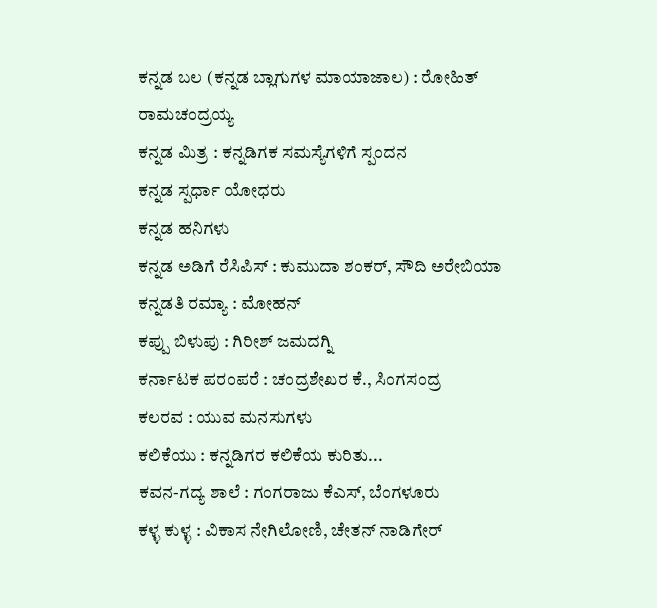ಕನ್ನಡ ಬಲ (ಕನ್ನಡ ಬ್ಲಾಗುಗಳ ಮಾಯಾಜಾಲ) : ರೋಹಿತ್ ರಾಮಚಂದ್ರಯ್ಯ
ಕನ್ನಡ ಮಿತ್ರ : ಕನ್ನಡಿಗಕ ಸಮಸ್ಯೆಗಳಿಗೆ ಸ್ಪಂದನ
ಕನ್ನಡ ಸ್ಪರ್ಧಾ ಯೋಧರು
ಕನ್ನಡ ಹನಿಗಳು
ಕನ್ನಡ ಅಡಿಗೆ ರೆಸಿಪಿಸ್ : ಕುಮುದಾ ಶಂಕರ್, ಸೌದಿ ಅರೇಬಿಯಾ
ಕನ್ನಡತಿ ರಮ್ಯಾ : ಮೋಹನ್
ಕಪ್ಪು ಬಿಳುಪು : ಗಿರೀಶ್ ಜಮದಗ್ನಿ
ಕರ್ನಾಟಕ ಪರಂಪರೆ : ಚಂದ್ರಶೇಖರ ಕೆ., ಸಿಂಗಸಂದ್ರ
ಕಲರವ : ಯುವ ಮನಸುಗಳು
ಕಲಿಕೆಯು : ಕನ್ನಡಿಗರ ಕಲಿಕೆಯ ಕುರಿತು...
ಕವನ-ಗದ್ಯ ಶಾಲೆ : ಗಂಗರಾಜು ಕೆಎಸ್, ಬೆಂಗಳೂರು
ಕಳ್ಳ ಕುಳ್ಳ : ವಿಕಾಸ ನೇಗಿಲೋಣಿ, ಚೇತನ್ ನಾಡಿಗೇರ್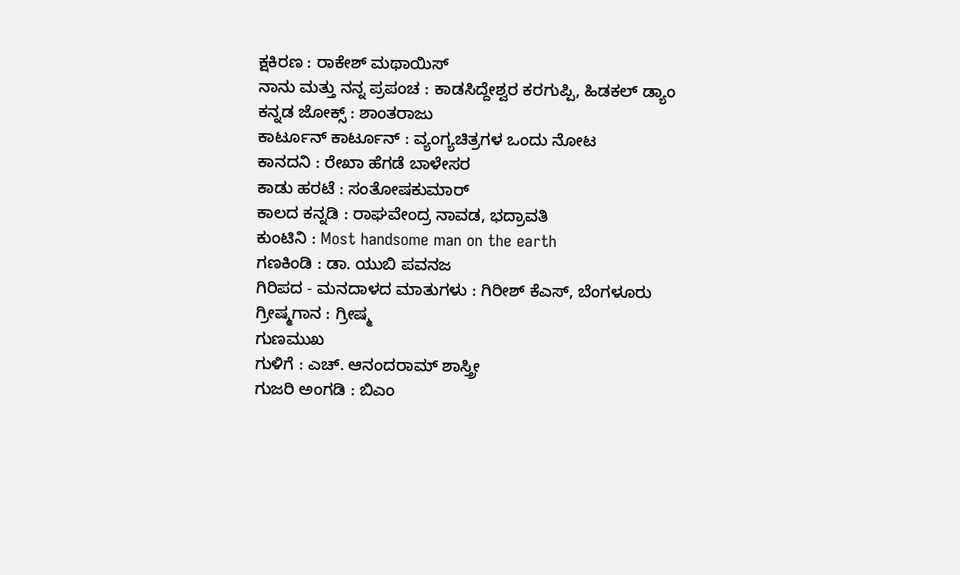ಕ್ಷಕಿರಣ : ರಾಕೇಶ್ ಮಥಾಯಿಸ್
ನಾನು ಮತ್ತು ನನ್ನ ಪ್ರಪಂಚ : ಕಾಡಸಿದ್ದೇಶ್ವರ ಕರಗುಪ್ಪಿ, ಹಿಡಕಲ್ ಡ್ಯಾಂ
ಕನ್ನಡ ಜೋಕ್ಸ್ : ಶಾಂತರಾಜು
ಕಾರ್ಟೂನ್ ಕಾರ್ಟೂನ್ : ವ್ಯಂಗ್ಯಚಿತ್ರಗಳ ಒಂದು ನೋಟ
ಕಾನದನಿ : ರೇಖಾ ಹೆಗಡೆ ಬಾಳೇಸರ
ಕಾಡು ಹರಟೆ : ಸಂತೋಷಕುಮಾರ್
ಕಾಲದ ಕನ್ನಡಿ : ರಾಘವೇಂದ್ರ ನಾವಡ, ಭದ್ರಾವತಿ
ಕುಂಟಿನಿ : Most handsome man on the earth
ಗಣಕಿಂಡಿ : ಡಾ. ಯುಬಿ ಪವನಜ
ಗಿರಿಪದ - ಮನದಾಳದ ಮಾತುಗಳು : ಗಿರೀಶ್ ಕೆಎಸ್, ಬೆಂಗಳೂರು
ಗ್ರೀಷ್ಮಗಾನ : ಗ್ರೀಷ್ಮ
ಗುಣಮುಖ
ಗುಳಿಗೆ : ಎಚ್. ಆನಂದರಾಮ್ ಶಾಸ್ತ್ರೀ
ಗುಜರಿ ಅಂಗಡಿ : ಬಿಎಂ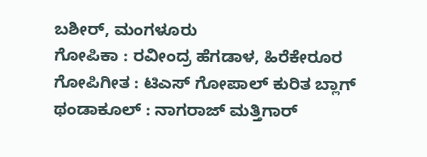ಬಶೀರ್, ಮಂಗಳೂರು
ಗೋಪಿಕಾ : ರವೀಂದ್ರ ಹೆಗಡಾಳ, ಹಿರೆಕೇರೂರ
ಗೋಪಿಗೀತ : ಟಿಎಸ್ ಗೋಪಾಲ್ ಕುರಿತ ಬ್ಲಾಗ್
ಥಂಡಾಕೂಲ್ : ನಾಗರಾಜ್ ಮತ್ತಿಗಾರ್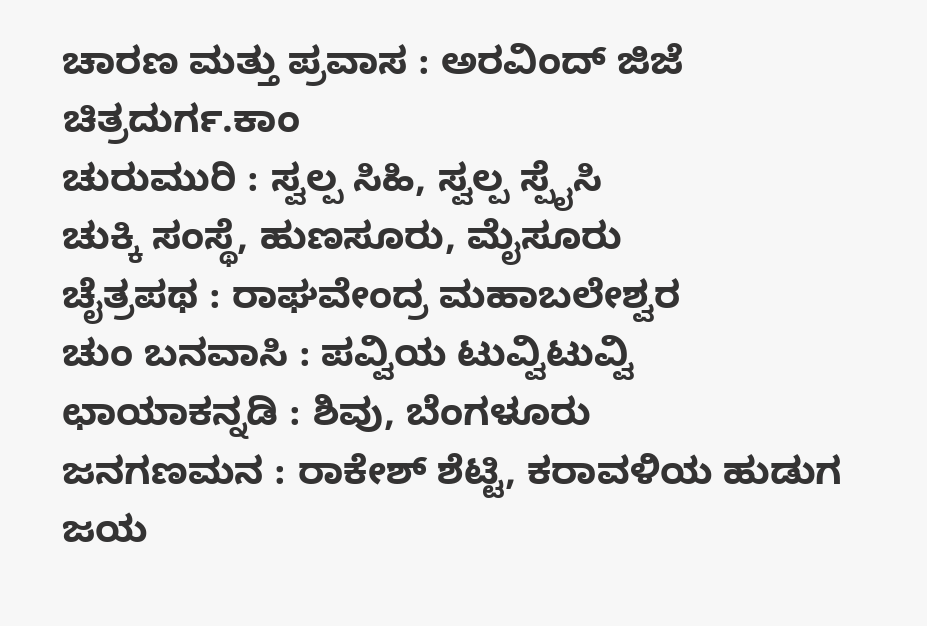ಚಾರಣ ಮತ್ತು ಪ್ರವಾಸ : ಅರವಿಂದ್ ಜಿಜೆ
ಚಿತ್ರದುರ್ಗ.ಕಾಂ
ಚುರುಮುರಿ : ಸ್ವಲ್ಪ ಸಿಹಿ, ಸ್ವಲ್ಪ ಸ್ಪೈಸಿ
ಚುಕ್ಕಿ ಸಂಸ್ಥೆ, ಹುಣಸೂರು, ಮೈಸೂರು
ಚೈತ್ರಪಥ : ರಾಘವೇಂದ್ರ ಮಹಾಬಲೇಶ್ವರ
ಚುಂ ಬನವಾಸಿ : ಪವ್ವಿಯ ಟುವ್ವಿಟುವ್ವಿ
ಛಾಯಾಕನ್ನಡಿ : ಶಿವು, ಬೆಂಗಳೂರು
ಜನಗಣಮನ : ರಾಕೇಶ್ ಶೆಟ್ಟಿ, ಕರಾವಳಿಯ ಹುಡುಗ
ಜಯ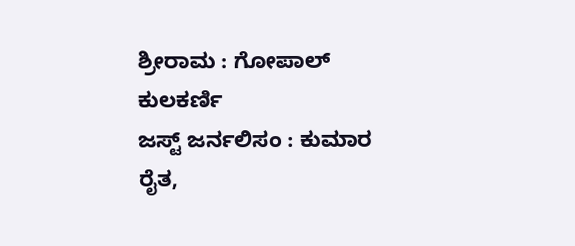ಶ್ರೀರಾಮ : ಗೋಪಾಲ್ ಕುಲಕರ್ಣಿ
ಜಸ್ಟ್ ಜರ್ನಲಿಸಂ : ಕುಮಾರ ರೈತ,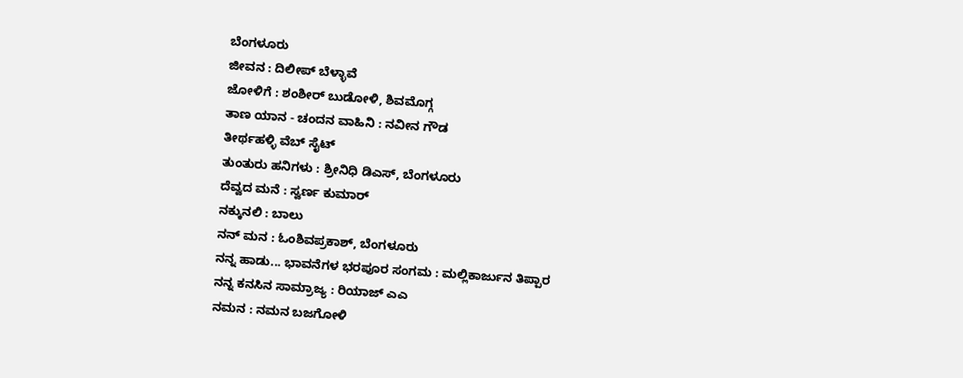ಬೆಂಗಳೂರು
ಜೀವನ : ದಿಲೀಪ್ ಬೆಳ್ಳಾವೆ
ಜೋಳಿಗೆ : ಶಂಶೀರ್ ಬುಡೋಳಿ, ಶಿವಮೊಗ್ಗ
ತಾಣ ಯಾನ - ಚಂದನ ವಾಹಿನಿ : ನವೀನ ಗೌಡ
ತೀರ್ಥಹಳ್ಳಿ ವೆಬ್ ಸೈಟ್
ತುಂತುರು ಹನಿಗಳು : ಶ್ರೀನಿಧಿ ಡಿಎಸ್, ಬೆಂಗಳೂರು
ದೆವ್ವದ ಮನೆ : ಸ್ವರ್ಣ ಕುಮಾರ್
ನಕ್ಕುನಲಿ : ಬಾಲು
ನನ್ ಮನ : ಓಂಶಿವಪ್ರಕಾಶ್, ಬೆಂಗಳೂರು
ನನ್ನ ಹಾಡು... ಭಾವನೆಗಳ ಭರಪೂರ ಸಂಗಮ : ಮಲ್ಲಿಕಾರ್ಜುನ ತಿಪ್ಪಾರ
ನನ್ನ ಕನಸಿನ ಸಾಮ್ರಾಜ್ಯ : ರಿಯಾಜ್ ಎಎ
ನಮನ : ನಮನ ಬಜಗೋಳಿ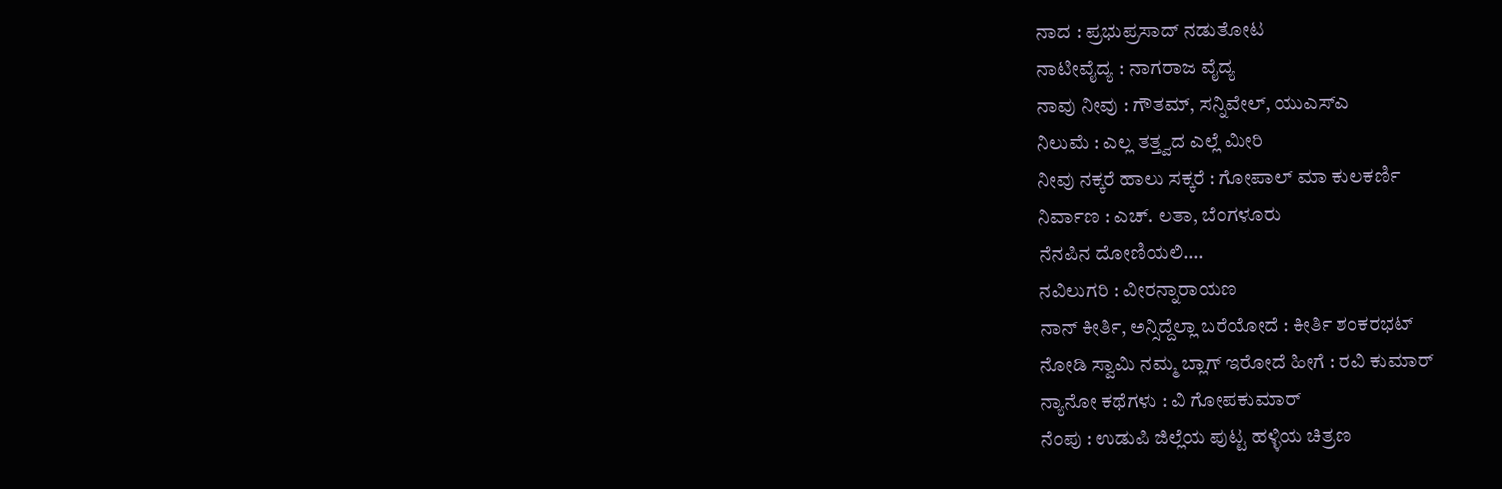ನಾದ : ಪ್ರಭುಪ್ರಸಾದ್ ನಡುತೋಟ
ನಾಟೀವೈದ್ಯ : ನಾಗರಾಜ ವೈದ್ಯ
ನಾವು ನೀವು : ಗೌತಮ್, ಸನ್ನಿವೇಲ್, ಯುಎಸ್ಎ
ನಿಲುಮೆ : ಎಲ್ಲ ತತ್ತ್ವದ ಎಲ್ಲೆ ಮೀರಿ
ನೀವು ನಕ್ಕರೆ ಹಾಲು ಸಕ್ಕರೆ : ಗೋಪಾಲ್ ಮಾ ಕುಲಕರ್ಣಿ
ನಿರ್ವಾಣ : ಎಚ್. ಲತಾ, ಬೆಂಗಳೂರು
ನೆನಪಿನ ದೋಣಿಯಲಿ….
ನವಿಲುಗರಿ : ವೀರನ್ನಾರಾಯಣ
ನಾನ್ ಕೀರ್ತಿ, ಅನ್ಸಿದ್ದೆಲ್ಲಾ ಬರೆಯೋದೆ : ಕೀರ್ತಿ ಶಂಕರಭಟ್
ನೋಡಿ ಸ್ವಾಮಿ ನಮ್ಮ ಬ್ಲಾಗ್ ಇರೋದೆ ಹೀಗೆ : ರವಿ ಕುಮಾರ್
ನ್ಯಾನೋ ಕಥೆಗಳು : ವಿ ಗೋಪಕುಮಾರ್
ನೆಂಪು : ಉಡುಪಿ ಜಿಲ್ಲೆಯ ಪುಟ್ಟ ಹಳ್ಳಿಯ ಚಿತ್ರಣ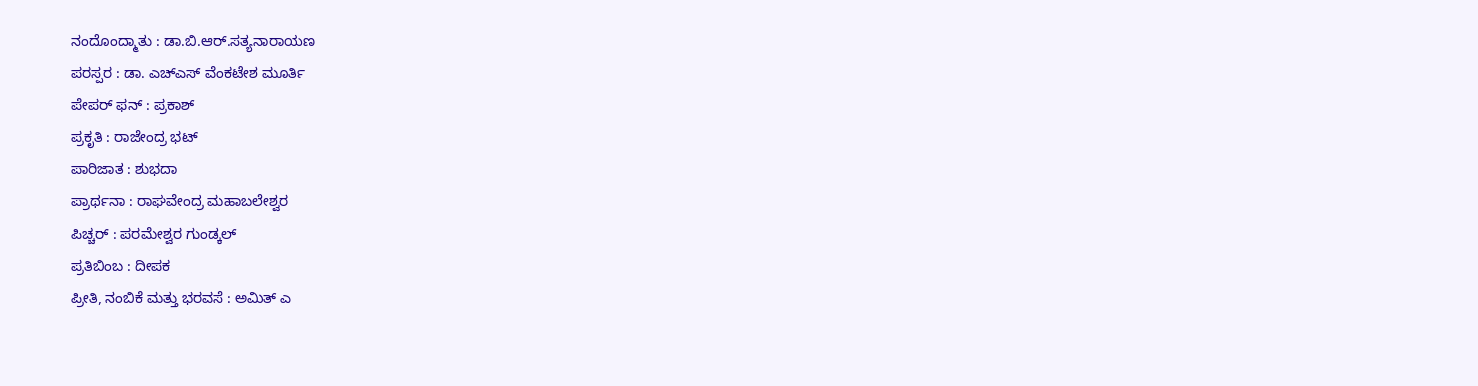ನಂದೊಂದ್ಮಾತು : ಡಾ.ಬಿ.ಆರ್.ಸತ್ಯನಾರಾಯಣ
ಪರಸ್ಪರ : ಡಾ. ಎಚ್ಎಸ್ ವೆಂಕಟೇಶ ಮೂರ್ತಿ
ಪೇಪರ್ ಫನ್ : ಪ್ರಕಾಶ್
ಪ್ರಕೃತಿ : ರಾಜೇಂದ್ರ ಭಟ್
ಪಾರಿಜಾತ : ಶುಭದಾ
ಪ್ರಾರ್ಥನಾ : ರಾಘವೇಂದ್ರ ಮಹಾಬಲೇಶ್ವರ
ಪಿಚ್ಚರ್ : ಪರಮೇಶ್ವರ ಗುಂಡ್ಕಲ್
ಪ್ರತಿಬಿಂಬ : ದೀಪಕ
ಪ್ರೀತಿ, ನಂಬಿಕೆ ಮತ್ತು ಭರವಸೆ : ಅಮಿತ್ ಎ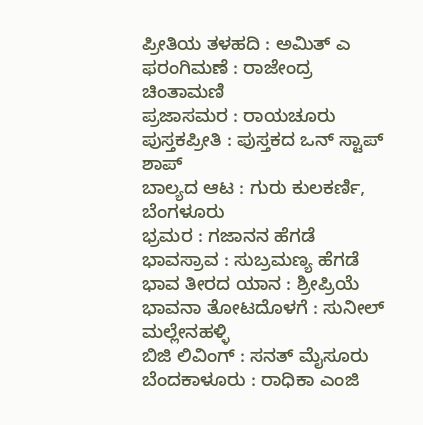ಪ್ರೀತಿಯ ತಳಹದಿ : ಅಮಿತ್ ಎ
ಫರಂಗಿಮಣೆ : ರಾಜೇಂದ್ರ ಚಿಂತಾಮಣಿ
ಪ್ರಜಾಸಮರ : ರಾಯಚೂರು
ಪುಸ್ತಕಪ್ರೀತಿ : ಪುಸ್ತಕದ ಒನ್ ಸ್ಟಾಪ್ ಶಾಪ್
ಬಾಲ್ಯದ ಆಟ : ಗುರು ಕುಲಕರ್ಣಿ, ಬೆಂಗಳೂರು
ಭ್ರಮರ : ಗಜಾನನ ಹೆಗಡೆ
ಭಾವಸ್ರಾವ : ಸುಬ್ರಮಣ್ಯ ಹೆಗಡೆ
ಭಾವ ತೀರದ ಯಾನ : ಶ್ರೀಪ್ರಿಯೆ
ಭಾವನಾ ತೋಟದೊಳಗೆ : ಸುನೀಲ್ ಮಲ್ಲೇನಹಳ್ಳಿ
ಬಿಜಿ ಲಿವಿಂಗ್ : ಸನತ್ ಮೈಸೂರು
ಬೆಂದಕಾಳೂರು : ರಾಧಿಕಾ ಎಂಜಿ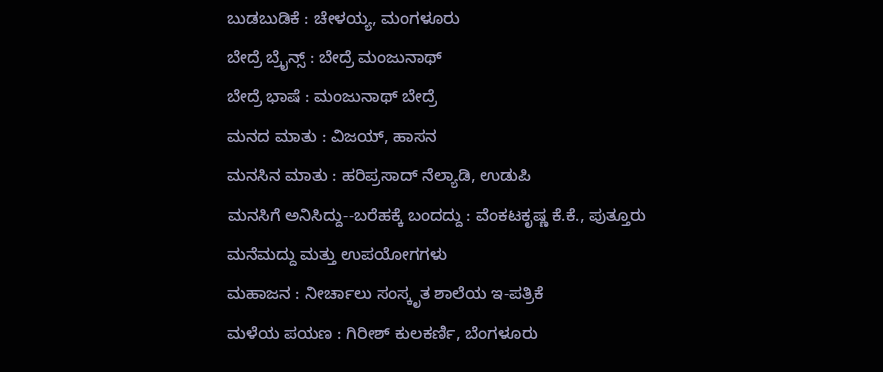ಬುಡಬುಡಿಕೆ : ಚೇಳಯ್ಯ, ಮಂಗಳೂರು
ಬೇದ್ರೆ ಬ್ರೈನ್ಸ್ : ಬೇದ್ರೆ ಮಂಜುನಾಥ್
ಬೇದ್ರೆ ಭಾಷೆ : ಮಂಜುನಾಥ್ ಬೇದ್ರೆ
ಮನದ ಮಾತು : ವಿಜಯ್, ಹಾಸನ
ಮನಸಿನ ಮಾತು : ಹರಿಪ್ರಸಾದ್ ನೆಲ್ಯಾಡಿ, ಉಡುಪಿ
ಮನಸಿಗೆ ಅನಿಸಿದ್ದು--ಬರೆಹಕ್ಕೆ ಬಂದದ್ದು : ವೆಂಕಟಕೃಷ್ಣ ಕೆ.ಕೆ., ಪುತ್ತೂರು
ಮನೆಮದ್ದು ಮತ್ತು ಉಪಯೋಗಗಳು
ಮಹಾಜನ : ನೀರ್ಚಾಲು ಸಂಸ್ಕೃತ ಶಾಲೆಯ ಇ-ಪತ್ರಿಕೆ
ಮಳೆಯ ಪಯಣ : ಗಿರೀಶ್ ಕುಲಕರ್ಣಿ, ಬೆಂಗಳೂರು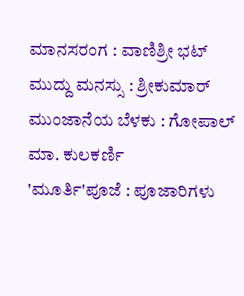ಮಾನಸರಂಗ : ವಾಣಿಶ್ರೀ ಭಟ್
ಮುದ್ದು ಮನಸ್ಸು : ಶ್ರೀಕುಮಾರ್
ಮುಂಜಾನೆಯ ಬೆಳಕು : ಗೋಪಾಲ್ ಮಾ. ಕುಲಕರ್ಣಿ
'ಮೂರ್ತಿ'ಪೂಜೆ : ಪೂಜಾರಿಗಳು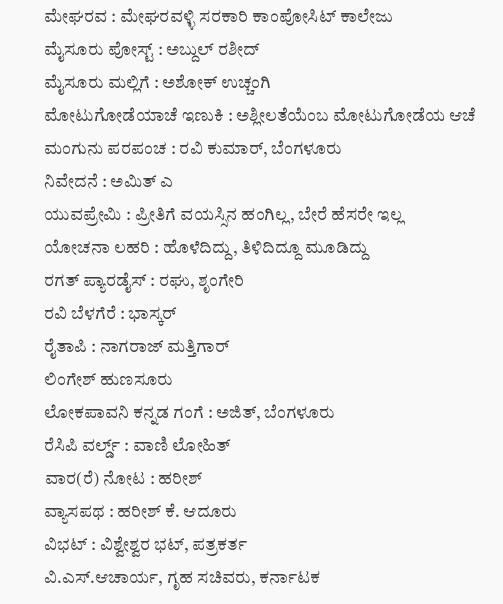ಮೇಘರವ : ಮೇಘರವಳ್ಳಿ ಸರಕಾರಿ ಕಾಂಪೋಸಿಟ್ ಕಾಲೇಜು
ಮೈಸೂರು ಪೋಸ್ಟ್ : ಅಬ್ದುಲ್ ರಶೀದ್
ಮೈಸೂರು ಮಲ್ಲಿಗೆ : ಅಶೋಕ್ ಉಚ್ಚಂಗಿ
ಮೋಟುಗೋಡೆಯಾಚೆ ಇಣುಕಿ : ಅಶ್ಲೀಲತೆಯೆಂಬ ಮೋಟುಗೋಡೆಯ ಆಚೆ
ಮಂಗುನು ಪರಪಂಚ : ರವಿ ಕುಮಾರ್, ಬೆಂಗಳೂರು
ನಿವೇದನೆ : ಅಮಿತ್ ಎ
ಯುವಪ್ರೇಮಿ : ಪ್ರೀತಿಗೆ ವಯಸ್ಸಿನ ಹಂಗಿಲ್ಲ, ಬೇರೆ ಹೆಸರೇ ಇಲ್ಲ
ಯೋಚನಾ ಲಹರಿ : ಹೊಳೆದಿದ್ದು, ತಿಳಿದಿದ್ದೂ ಮೂಡಿದ್ದು
ರಗತ್ ಪ್ಯಾರಡೈಸ್ : ರಘು, ಶೃಂಗೇರಿ
ರವಿ ಬೆಳಗೆರೆ : ಭಾಸ್ಕರ್
ರೈತಾಪಿ : ನಾಗರಾಜ್ ಮತ್ತಿಗಾರ್
ಲಿಂಗೇಶ್ ಹುಣಸೂರು
ಲೋಕಪಾವನಿ ಕನ್ನಡ ಗಂಗೆ : ಅಜಿತ್, ಬೆಂಗಳೂರು
ರೆಸಿಪಿ ವರ್ಲ್ಡ್ : ವಾಣಿ ಲೋಹಿತ್
ವಾರ(ರೆ) ನೋಟ : ಹರೀಶ್
ವ್ಯಾಸಪಥ : ಹರೀಶ್ ಕೆ. ಆದೂರು
ವಿಭಟ್ : ವಿಶ್ವೇಶ್ವರ ಭಟ್, ಪತ್ರಕರ್ತ
ವಿ.ಎಸ್.ಆಚಾರ್ಯ, ಗೃಹ ಸಚಿವರು, ಕರ್ನಾಟಕ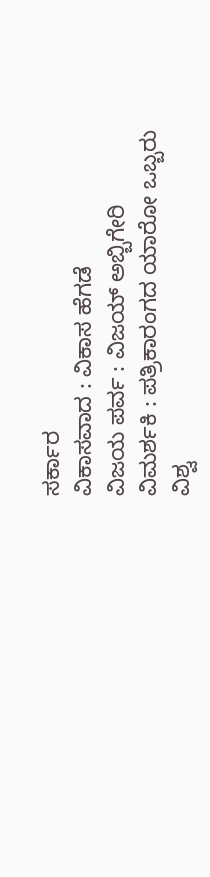ಸರ್ಕಾರ
ವಿಕಾಸವಾದ : ವಿಕಾಸ ಹೆಗಡೆ
ವಿಜಯ ಪರ್ವ : ವಿಜಯ್ ಅಬ್ಬಿಗೇರಿ
ವಿಮರ್ಶಕಿ : ಪತ್ರಿಕಾರಂಗದ ಯಾರೋ ಒಬ್ಬರು
ವಿಶ್ವ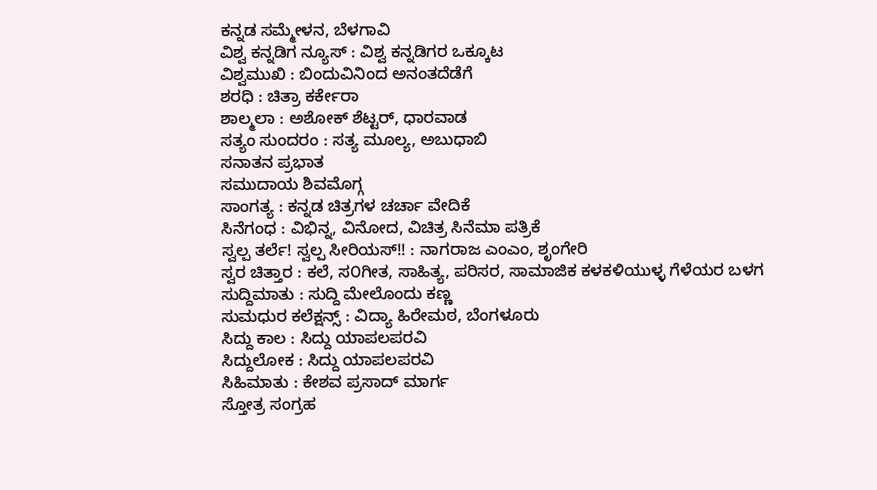ಕನ್ನಡ ಸಮ್ಮೇಳನ, ಬೆಳಗಾವಿ
ವಿಶ್ವ ಕನ್ನಡಿಗ ನ್ಯೂಸ್ : ವಿಶ್ವ ಕನ್ನಡಿಗರ ಒಕ್ಕೂಟ
ವಿಶ್ವಮುಖಿ : ಬಿಂದುವಿನಿಂದ ಅನಂತದೆಡೆಗೆ
ಶರಧಿ : ಚಿತ್ರಾ ಕರ್ಕೇರಾ
ಶಾಲ್ಮಲಾ : ಅಶೋಕ್ ಶೆಟ್ಟರ್, ಧಾರವಾಡ
ಸತ್ಯಂ ಸುಂದರಂ : ಸತ್ಯ ಮೂಲ್ಯ, ಅಬುಧಾಬಿ
ಸನಾತನ ಪ್ರಭಾತ
ಸಮುದಾಯ ಶಿವಮೊಗ್ಗ
ಸಾಂಗತ್ಯ : ಕನ್ನಡ ಚಿತ್ರಗಳ ಚರ್ಚಾ ವೇದಿಕೆ
ಸಿನೆಗಂಧ : ವಿಭಿನ್ನ, ವಿನೋದ, ವಿಚಿತ್ರ ಸಿನೆಮಾ ಪತ್ರಿಕೆ
ಸ್ವಲ್ಪ ತರ್ಲೆ! ಸ್ವಲ್ಪ ಸೀರಿಯಸ್!! : ನಾಗರಾಜ ಎಂಎಂ, ಶೃಂಗೇರಿ
ಸ್ವರ ಚಿತ್ತಾರ : ಕಲೆ, ಸ೦ಗೀತ, ಸಾಹಿತ್ಯ, ಪರಿಸರ, ಸಾಮಾಜಿಕ ಕಳಕಳಿಯುಳ್ಳ ಗೆಳೆಯರ ಬಳಗ
ಸುದ್ದಿಮಾತು : ಸುದ್ದಿ ಮೇಲೊಂದು ಕಣ್ಣ
ಸುಮಧುರ ಕಲೆಕ್ಷನ್ಸ್ : ವಿದ್ಯಾ ಹಿರೇಮಠ, ಬೆಂಗಳೂರು
ಸಿದ್ದು ಕಾಲ : ಸಿದ್ದು ಯಾಪಲಪರವಿ
ಸಿದ್ದುಲೋಕ : ಸಿದ್ದು ಯಾಪಲಪರವಿ
ಸಿಹಿಮಾತು : ಕೇಶವ ಪ್ರಸಾದ್ ಮಾರ್ಗ
ಸ್ತೋತ್ರ ಸಂಗ್ರಹ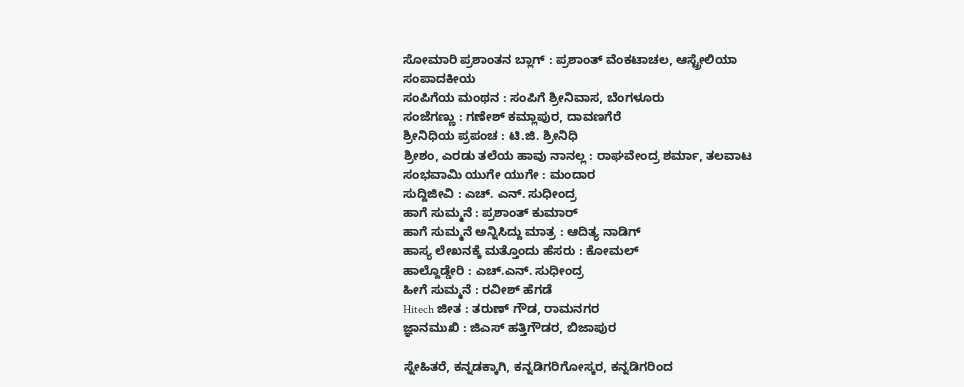ಸೋಮಾರಿ ಪ್ರಶಾಂತನ ಬ್ಲಾಗ್ : ಪ್ರಶಾಂತ್ ವೆಂಕಟಾಚಲ, ಆಸ್ಟ್ರೇಲಿಯಾ
ಸಂಪಾದಕೀಯ
ಸಂಪಿಗೆಯ ಮಂಥನ : ಸಂಪಿಗೆ ಶ್ರೀನಿವಾಸ, ಬೆಂಗಳೂರು
ಸಂಜೆಗಣ್ಣು : ಗಣೇಶ್ ಕಮ್ಲಾಪುರ, ದಾವಣಗೆರೆ
ಶ್ರೀನಿಧಿಯ ಪ್ರಪಂಚ : ಟಿ.ಜಿ. ಶ್ರೀನಿಧಿ
ಶ್ರೀಶಂ, ಎರಡು ತಲೆಯ ಹಾವು ನಾನಲ್ಲ : ರಾಘವೇಂದ್ರ ಶರ್ಮಾ, ತಲವಾಟ
ಸಂಭವಾಮಿ ಯುಗೇ ಯುಗೇ : ಮಂದಾರ
ಸುದ್ದಿಜೀವಿ : ಎಚ್‌. ಎನ್‌. ಸುಧೀಂದ್ರ
ಹಾಗೆ ಸುಮ್ಮನೆ : ಪ್ರಶಾಂತ್ ಕುಮಾರ್
ಹಾಗೆ ಸುಮ್ಮನೆ ಅನ್ನಿಸಿದ್ದು ಮಾತ್ರ : ಆದಿತ್ಯ ನಾಡಿಗ್
ಹಾಸ್ಯ ಲೇಖನಕ್ಕೆ ಮತ್ತೊಂದು ಹೆಸರು : ಕೋಮಲ್
ಹಾಲ್ದೊಡ್ಡೇರಿ : ಎಚ್.ಎನ್. ಸುಧೀಂದ್ರ
ಹೀಗೆ ಸುಮ್ಮನೆ : ರವೀಶ್ ಹೆಗಡೆ
Hitech ಜೀತ : ತರುಣ್ ಗೌಡ, ರಾಮನಗರ
ಜ್ಞಾನಮುಖಿ : ಜಿಎಸ್ ಹತ್ತಿಗೌಡರ, ಬಿಜಾಪುರ

ಸ್ನೇಹಿತರೆ, ಕನ್ನಡಕ್ಕಾಗಿ, ಕನ್ನಡಿಗರಿಗೋಸ್ಕರ, ಕನ್ನಡಿಗರಿಂದ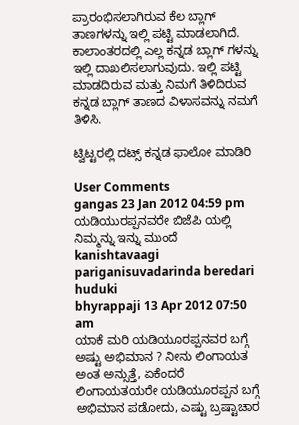ಪ್ರಾರಂಭಿಸಲಾಗಿರುವ ಕೆಲ ಬ್ಲಾಗ್ ತಾಣಗಳನ್ನು ಇಲ್ಲಿ ಪಟ್ಟಿ ಮಾಡಲಾಗಿದೆ. ಕಾಲಾಂತರದಲ್ಲಿ ಎಲ್ಲ ಕನ್ನಡ ಬ್ಲಾಗ್ ಗಳನ್ನು ಇಲ್ಲಿ ದಾಖಲಿಸಲಾಗುವುದು. ಇಲ್ಲಿ ಪಟ್ಟಿ ಮಾಡದಿರುವ ಮತ್ತು ನಿಮಗೆ ತಿಳಿದಿರುವ ಕನ್ನಡ ಬ್ಲಾಗ್ ತಾಣದ ವಿಳಾಸವನ್ನು ನಮಗೆ ತಿಳಿಸಿ.

ಟ್ವಿಟ್ಟರಲ್ಲಿ ದಟ್ಸ್ ಕನ್ನಡ ಫಾಲೋ ಮಾಡಿರಿ

User Comments
gangas 23 Jan 2012 04:59 pm
ಯಡಿಯುರಪ್ಪನವರೇ ಬಿಜೆಪಿ ಯಲ್ಲಿ ನಿಮ್ಮನ್ನು ಇನ್ನು ಮುಂದೆ kanishtavaagi pariganisuvadarinda beredari huduki
bhyrappaji 13 Apr 2012 07:50 am
ಯಾಕೆ ಮರಿ ಯಡಿಯೂರಪ್ಪನವರ ಬಗ್ಗೆ ಅಷ್ಟು ಅಭಿಮಾನ ? ನೀನು ಲಿಂಗಾಯತ ಅಂತ ಅನ್ಸುತ್ತೆ, ಏಕೆಂದರೆ ಲಿಂಗಾಯತಯರೇ ಯಡಿಯೂರಪ್ಪನ ಬಗ್ಗೆ ಅಭಿಮಾನ ಪಡೋದು, ಎಷ್ಟು ಬ್ರಷ್ಟಾಚಾರ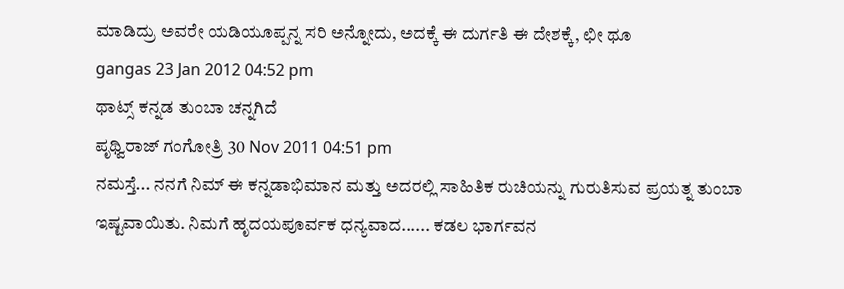ಮಾಡಿದ್ರು ಅವರೇ ಯಡಿಯೂಪ್ಪನ್ನ ಸರಿ ಅನ್ನೋದು, ಅದಕ್ಕೆ ಈ ದುರ್ಗತಿ ಈ ದೇಶಕ್ಕೆ, ಛೀ ಥೂ
gangas 23 Jan 2012 04:52 pm
ಥಾಟ್ಸ್ ಕನ್ನಡ ತುಂಬಾ ಚನ್ನಗಿದೆ
ಪೃಥ್ವಿರಾಜ್ ಗಂಗೋತ್ರಿ 30 Nov 2011 04:51 pm
ನಮಸ್ತೆ... ನನಗೆ ನಿಮ್ ಈ ಕನ್ನಡಾಭಿಮಾನ ಮತ್ತು ಅದರಲ್ಲಿ ಸಾಹಿತಿಕ ರುಚಿಯನ್ನು ಗುರುತಿಸುವ ಪ್ರಯತ್ನ ತುಂಬಾ ಇಷ್ಟವಾಯಿತು. ನಿಮಗೆ ಹೃದಯಪೂರ್ವಕ ಧನ್ಯವಾದ...... ಕಡಲ ಭಾರ್ಗವನ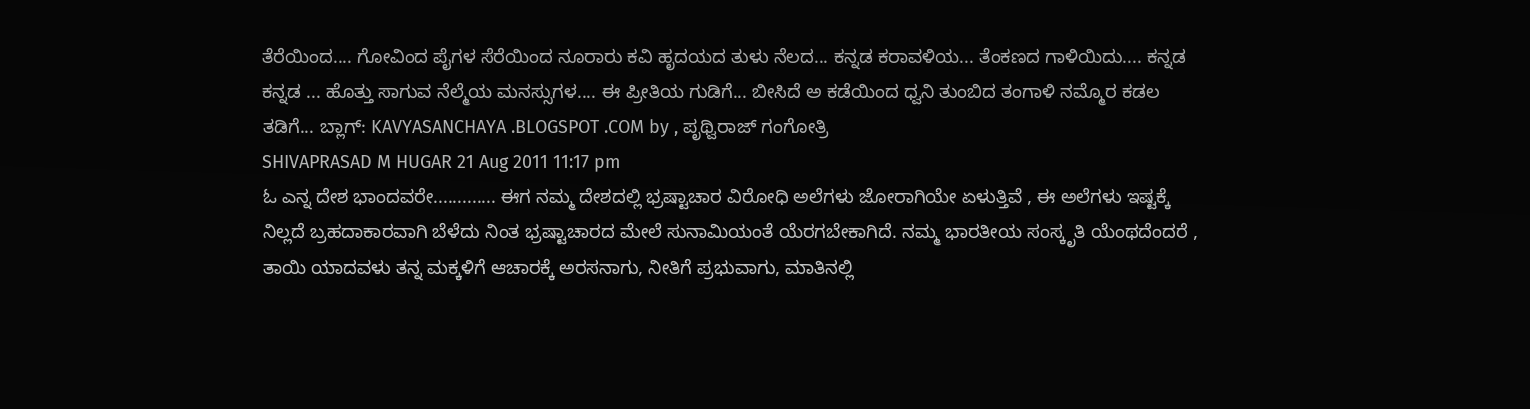ತೆರೆಯಿಂದ.... ಗೋವಿಂದ ಪೈಗಳ ಸೆರೆಯಿಂದ ನೂರಾರು ಕವಿ ಹೃದಯದ ತುಳು ನೆಲದ... ಕನ್ನಡ ಕರಾವಳಿಯ... ತೆಂಕಣದ ಗಾಳಿಯಿದು.... ಕನ್ನಡ ಕನ್ನಡ ... ಹೊತ್ತು ಸಾಗುವ ನೆಲ್ಮೆಯ ಮನಸ್ಸುಗಳ.... ಈ ಪ್ರೀತಿಯ ಗುಡಿಗೆ... ಬೀಸಿದೆ ಅ ಕಡೆಯಿಂದ ಧ್ವನಿ ತುಂಬಿದ ತಂಗಾಳಿ ನಮ್ಮೊರ ಕಡಲ ತಡಿಗೆ... ಬ್ಲಾಗ್: KAVYASANCHAYA .BLOGSPOT .COM by , ಪೃಥ್ವಿರಾಜ್ ಗಂಗೋತ್ರಿ
SHIVAPRASAD M HUGAR 21 Aug 2011 11:17 pm
ಓ ಎನ್ನ ದೇಶ ಭಾಂದವರೇ............. ಈಗ ನಮ್ಮ ದೇಶದಲ್ಲಿ ಭ್ರಷ್ಟಾಚಾರ ವಿರೋಧಿ ಅಲೆಗಳು ಜೋರಾಗಿಯೇ ಏಳುತ್ತಿವೆ , ಈ ಅಲೆಗಳು ಇಷ್ಟಕ್ಕೆ ನಿಲ್ಲದೆ ಬ್ರಹದಾಕಾರವಾಗಿ ಬೆಳೆದು ನಿಂತ ಭ್ರಷ್ಟಾಚಾರದ ಮೇಲೆ ಸುನಾಮಿಯಂತೆ ಯೆರಗಬೇಕಾಗಿದೆ. ನಮ್ಮ ಭಾರತೀಯ ಸಂಸ್ಕೃತಿ ಯೆಂಥದೆಂದರೆ , ತಾಯಿ ಯಾದವಳು ತನ್ನ ಮಕ್ಕಳಿಗೆ ಆಚಾರಕ್ಕೆ ಅರಸನಾಗು, ನೀತಿಗೆ ಪ್ರಭುವಾಗು, ಮಾತಿನಲ್ಲಿ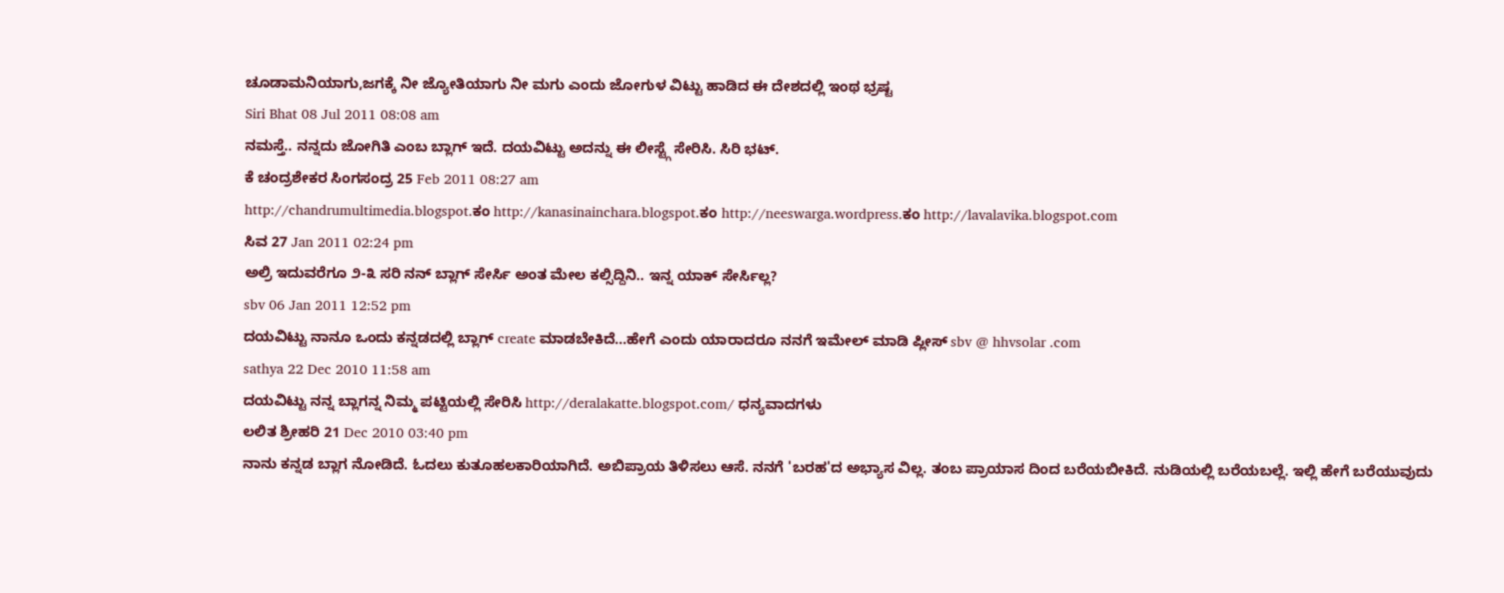ಚೂಡಾಮನಿಯಾಗು,ಜಗಕ್ಕೆ ನೀ ಜ್ಯೋತಿಯಾಗು ನೀ ಮಗು ಎಂದು ಜೋಗುಳ ವಿಟ್ಟು ಹಾಡಿದ ಈ ದೇಶದಲ್ಲಿ ಇಂಥ ಭ್ರಷ್ಟ
Siri Bhat 08 Jul 2011 08:08 am
ನಮಸ್ತೆ.. ನನ್ನದು ಜೋಗಿತಿ ಎಂಬ ಬ್ಲಾಗ್ ಇದೆ. ದಯವಿಟ್ಟು ಅದನ್ನು ಈ ಲೀಸ್ಟ್ಗೆ ಸೇರಿಸಿ. ಸಿರಿ ಭಟ್.
ಕೆ ಚಂದ್ರಶೇಕರ ಸಿಂಗಸಂದ್ರ 25 Feb 2011 08:27 am
http://chandrumultimedia.blogspot.ಕಂ http://kanasinainchara.blogspot.ಕಂ http://neeswarga.wordpress.ಕಂ http://lavalavika.blogspot.com
ಸಿವ 27 Jan 2011 02:24 pm
ಅಲ್ರಿ ಇದುವರೆಗೂ ೨-೩ ಸರಿ ನನ್ ಬ್ಲಾಗ್ ಸೇರ್ಸಿ ಅಂತ ಮೇಲ ಕಲ್ಸಿದ್ದಿನಿ.. ಇನ್ನ ಯಾಕ್ ಸೇರ್ಸಿಲ್ಲ?
sbv 06 Jan 2011 12:52 pm
ದಯವಿಟ್ಟು ನಾನೂ ಒಂದು ಕನ್ನಡದಲ್ಲಿ ಬ್ಲಾಗ್ create ಮಾಡಬೇಕಿದೆ...ಹೇಗೆ ಎಂದು ಯಾರಾದರೂ ನನಗೆ ಇಮೇಲ್ ಮಾಡಿ ಪ್ಲೀಸ್ sbv @ hhvsolar .com
sathya 22 Dec 2010 11:58 am
ದಯವಿಟ್ಟು ನನ್ನ ಬ್ಲಾಗನ್ನ ನಿಮ್ಮ ಪಟ್ಟಿಯಲ್ಲಿ ಸೇರಿಸಿ http://deralakatte.blogspot.com/ ಧನ್ಯವಾದಗಳು
ಲಲಿತ ಶ್ರೀಹರಿ 21 Dec 2010 03:40 pm
ನಾನು ಕನ್ನಡ ಬ್ಲಾಗ ನೋಡಿದೆ. ಓದಲು ಕುತೂಹಲಕಾರಿಯಾಗಿದೆ. ಅಬಿಪ್ರಾಯ ತಿಳಿಸಲು ಆಸೆ. ನನಗೆ 'ಬರಹ'ದ ಅಭ್ಯಾಸ ವಿಲ್ಲ. ತಂಬ ಪ್ರಾಯಾಸ ದಿಂದ ಬರೆಯಬೀಕಿದೆ. ನುಡಿಯಲ್ಲಿ ಬರೆಯಬಲ್ಲೆ. ಇಲ್ಲಿ ಹೇಗೆ ಬರೆಯುವುದು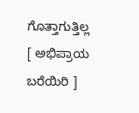ಗೊತ್ತಾಗುತ್ತಿಲ್ಲ
[ ಅಭಿಪ್ರಾಯ ಬರೆಯಿರಿ ]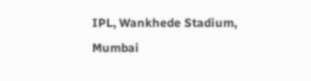IPL, Wankhede Stadium, Mumbai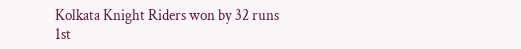Kolkata Knight Riders won by 32 runs
1st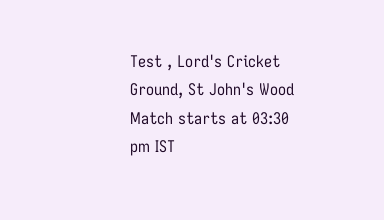Test , Lord's Cricket Ground, St John's Wood
Match starts at 03:30 pm IST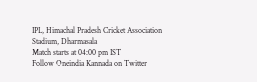IPL, Himachal Pradesh Cricket Association Stadium, Dharmasala
Match starts at 04:00 pm IST
Follow Oneindia Kannada on Twitter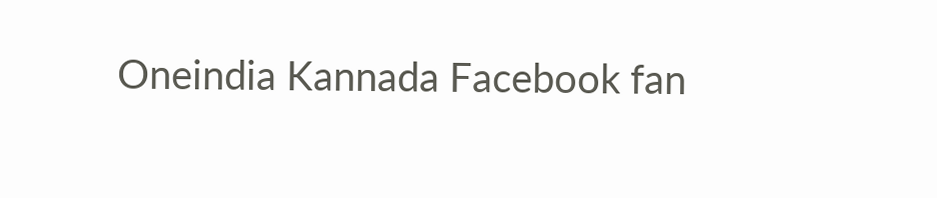Oneindia Kannada Facebook fan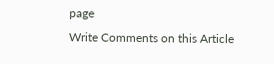page
Write Comments on this Article